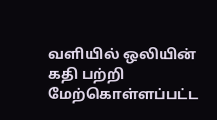வளியில் ஒலியின் கதி பற்றி மேற்கொள்ளப்பட்ட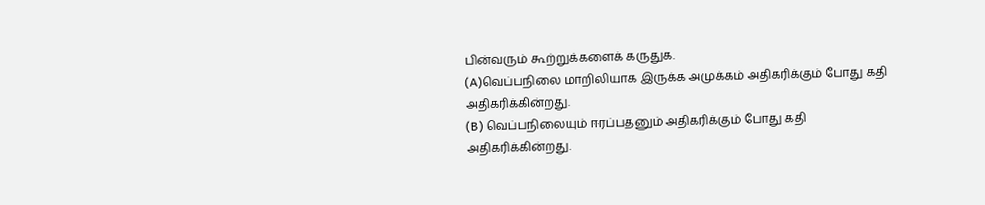பின்வரும் கூற்றுக்களைக் கருதுக.
(A)வெப்பநிலை மாறிலியாக இருக்க அமுக்கம் அதிகரிக்கும் போது கதி அதிகரிக்கின்றது.
(B) வெப்பநிலையும் ஈரப்பதனும் அதிகரிக்கும் போது கதி அதிகரிக்கின்றது.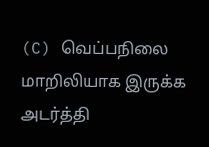(C) வெப்பநிலை மாறிலியாக இருக்க அடர்த்தி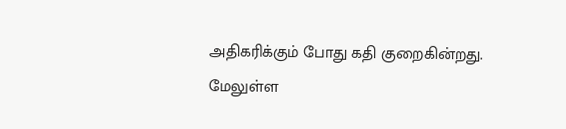அதிகரிக்கும் போது கதி குறைகின்றது.
மேலுள்ள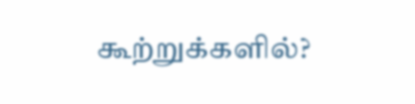கூற்றுக்களில்?